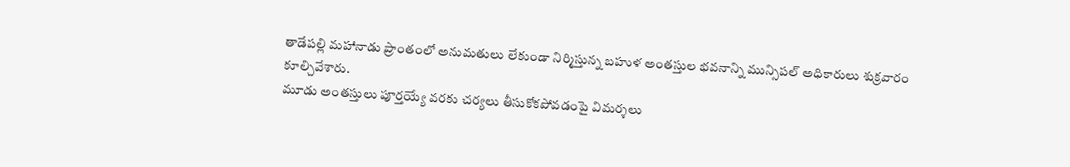తాడేపల్లి మహానాడు ప్రాంతంలో అనుమతులు లేకుండా నిర్మిస్తున్న బహుళ అంతస్తుల భవనాన్ని మున్సిపల్ అధికారులు శుక్రవారం కూల్చివేశారు.
మూడు అంతస్తులు పూర్తయ్యే వరకు చర్యలు తీసుకోకపోవడంపై విమర్శలు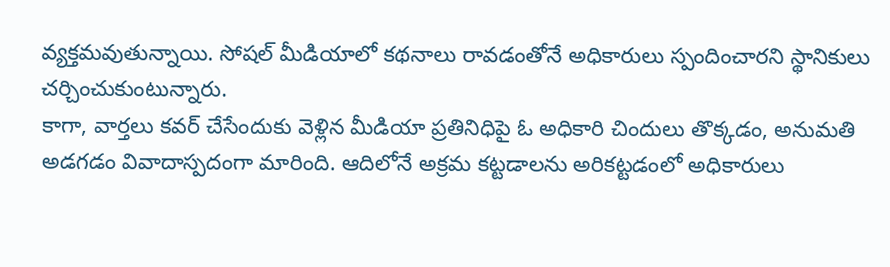వ్యక్తమవుతున్నాయి. సోషల్ మీడియాలో కథనాలు రావడంతోనే అధికారులు స్పందించారని స్థానికులు చర్చించుకుంటున్నారు.
కాగా, వార్తలు కవర్ చేసేందుకు వెళ్లిన మీడియా ప్రతినిధిపై ఓ అధికారి చిందులు తొక్కడం, అనుమతి అడగడం వివాదాస్పదంగా మారింది. ఆదిలోనే అక్రమ కట్టడాలను అరికట్టడంలో అధికారులు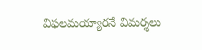విఫలమయ్యారనే విమర్శలు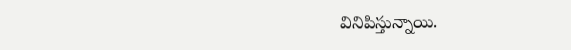వినిపిస్తున్నాయి.